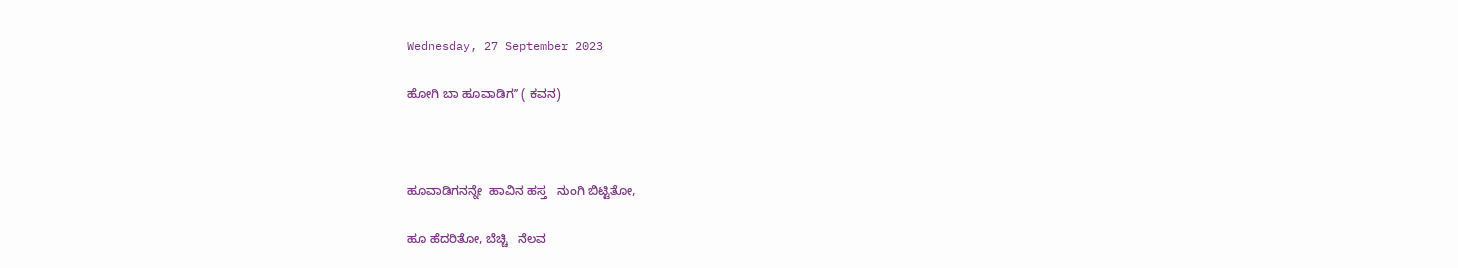Wednesday, 27 September 2023

ಹೋಗಿ ಬಾ ಹೂವಾಡಿಗʼʼ ( ಕವನ)



ಹೂವಾಡಿಗನನ್ನೇ  ಹಾವಿನ ಹಸ್ತ   ನುಂಗಿ ಬಿಟ್ಟಿತೋ,

ಹೂ ಹೆದರಿತೋ, ಬೆಚ್ಚಿ   ನೆಲವ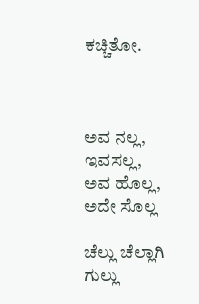ಕಚ್ಚಿತೋ.



ಅವ ನಲ್ಲ, ಇವಸಲ್ಲ, ಅವ ಹೊಲ್ಲ, ಅದೇ ಸೊಲ್ಲ

ಚೆಲ್ಲು ಚೆಲ್ಲಾಗಿ  ಗುಲ್ಲು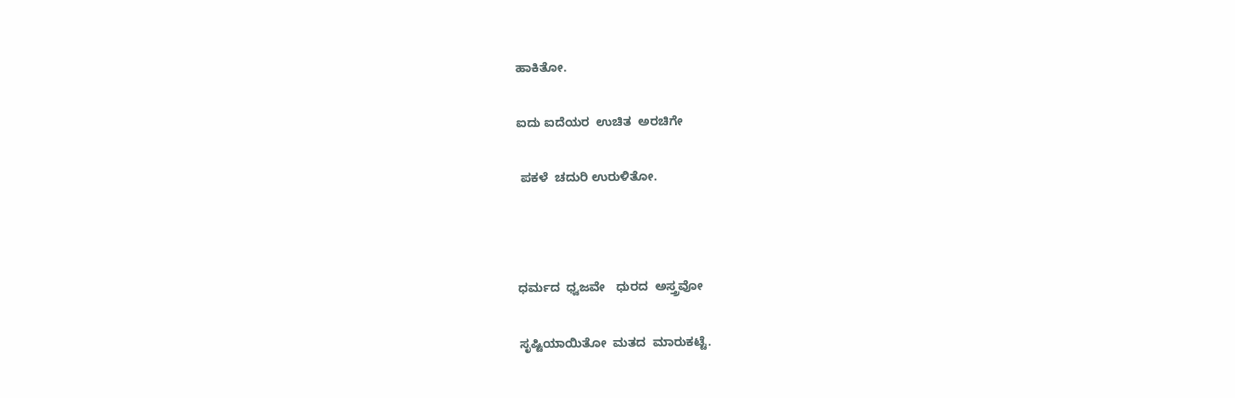ಹಾಕಿತೋ.

ಐದು ಐದೆಯರ  ಉಚಿತ  ಅರಚಿಗೇ

 ಪಕಳೆ  ಚದುರಿ ಉರುಳಿತೋ.



ಧರ್ಮದ  ಧ್ವಜವೇ   ಧುರದ  ಅಸ್ತ್ರವೋ

ಸೃಷ್ಟಿಯಾಯಿತೋ  ಮತದ  ಮಾರುಕಟ್ಟೆ.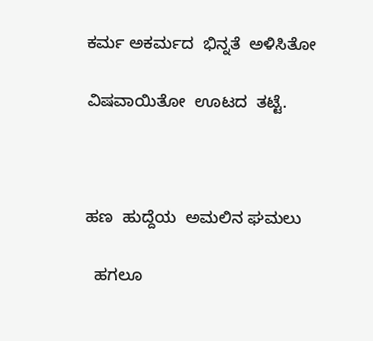ಕರ್ಮ ಅಕರ್ಮದ  ಭಿನ್ನತೆ  ಅಳಿಸಿತೋ

ವಿಷವಾಯಿತೋ  ಊಟದ  ತಟ್ಟೆ.



ಹಣ  ಹುದ್ದೆಯ  ಅಮಲಿನ ಘಮಲು

  ಹಗಲೂ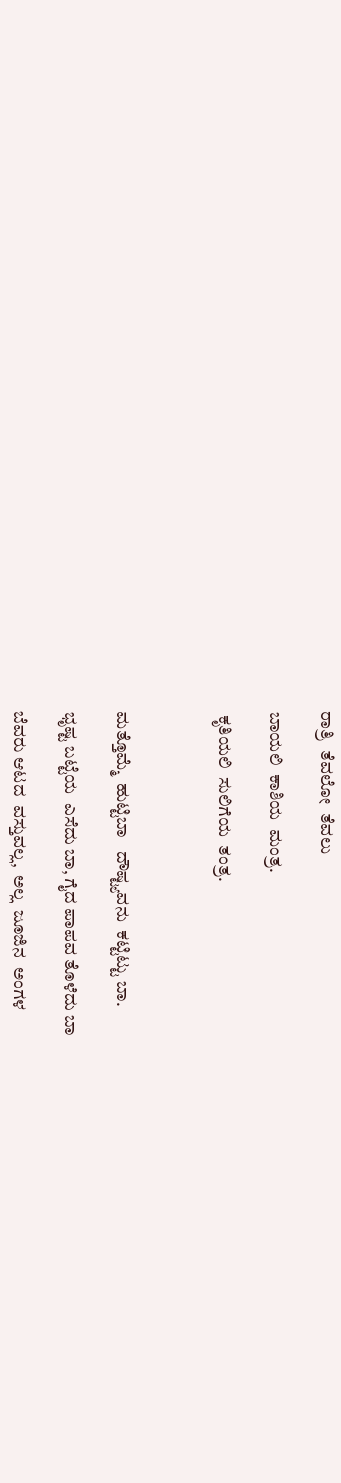ರಾತ್ರಿ  ತೆವಲೋ  ತೆವಲು

ಬಾಯಲಿ  ಕಾಶಿಯ  ಮಂತ್ರ.

 ಕೃತಿಯಲಿ  ಸುಲಿಗೆಯ  ತಂತ್ರ.



ಮತ್ತೊಮ್ಮೆ  ಹುಟ್ಟಿಬಾ   ದೌಷ್ಟ್ಯವನು  ಕಟ್ಟಿಟ್ಟು ಬಾ.

ಭೃಷ್ಟ ಬಟ್ಟೆಯ  ಎಸೆದು ಬಾ, ಗೈದ ಪಾಪವ ತೊಳೆದು ಬಾ

ಬೆವರು ಆಟದ  ವಸ್ತುವಲ್ಲ,  ಅಲ್ಲ  ಜೂಜಿನ  ಅಂಗಳ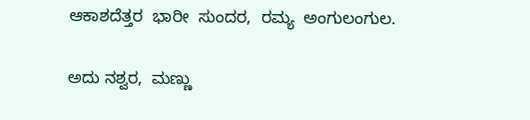ಆಕಾಶದೆತ್ತರ  ಭಾರೀ  ಸುಂದರ,  ರಮ್ಯ  ಅಂಗುಲಂಗುಲ.

ಅದು ನಶ್ವರ,  ಮಣ್ಣು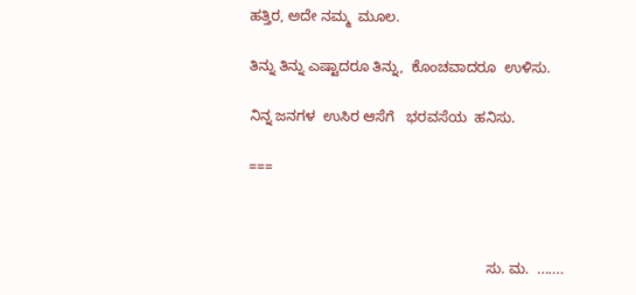ಹತ್ತಿರ, ಅದೇ ನಮ್ಮ  ಮೂಲ.

ತಿನ್ನು ತಿನ್ನು ಎಷ್ಟಾದರೂ ತಿನ್ನು,  ಕೊಂಚವಾದರೂ  ಉಳಿಸು.

ನಿನ್ನ ಜನಗಳ  ಉಸಿರ ಆಸೆಗೆ   ಭರವಸೆಯ  ಹನಿಸು.

===



                                                           ಸು. ಮ.  .......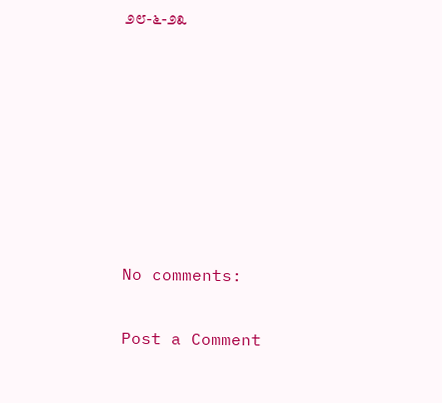೨೮-೬-೨೩







No comments:

Post a Comment